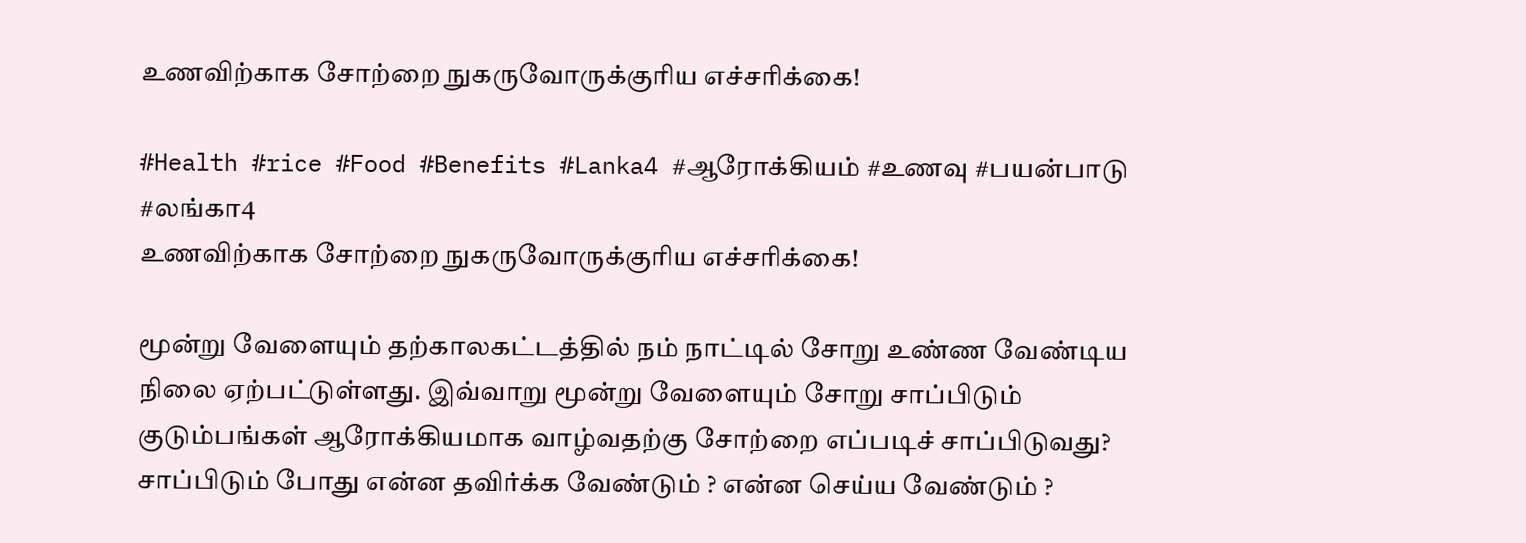உணவிற்காக சோற்றை நுகருவோருக்குரிய எச்சரிக்கை!

#Health #rice #Food #Benefits #Lanka4 #ஆரோக்கியம் #உணவு #பயன்பாடு #லங்கா4
உணவிற்காக சோற்றை நுகருவோருக்குரிய எச்சரிக்கை!

மூன்று வேளையும் தற்காலகட்டத்தில் நம் நாட்டில் சோறு உண்ண வேண்டிய நிலை ஏற்பட்டுள்ளது. இவ்வாறு மூன்று வேளையும் சோறு சாப்பிடும் குடும்பங்கள் ஆரோக்கியமாக வாழ்வதற்கு சோற்றை எப்படிச் சாப்பிடுவது? சாப்பிடும் போது என்ன தவிர்க்க வேண்டும் ? என்ன செய்ய வேண்டும் ?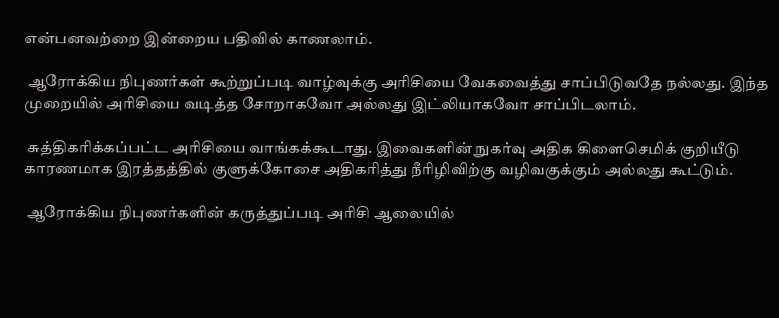என்பனவற்றை இன்றைய பதிவில் காணலாம்.

 ஆரோக்கிய நிபுணர்கள் கூற்றுப்படி வாழ்வுக்கு அரிசியை வேகவைத்து சாப்பிடுவதே நல்லது. இந்த முறையில் அரிசியை வடித்த சோறாகவோ அல்லது இட்லியாகவோ சாப்பிடலாம்.

 சுத்திகரிக்கப்பட்ட அரிசியை வாங்கக்கூடாது. இவைகளின் நுகர்வு அதிக கிளைசெமிக் குறியீடு காரணமாக இரத்தத்தில் குளுக்கோசை அதிகரித்து நீரிழிவிற்கு வழிவகுக்கும் அல்லது கூட்டும்.

 ஆரோக்கிய நிபுணர்களின் கருத்துப்படி அரிசி ஆலையில்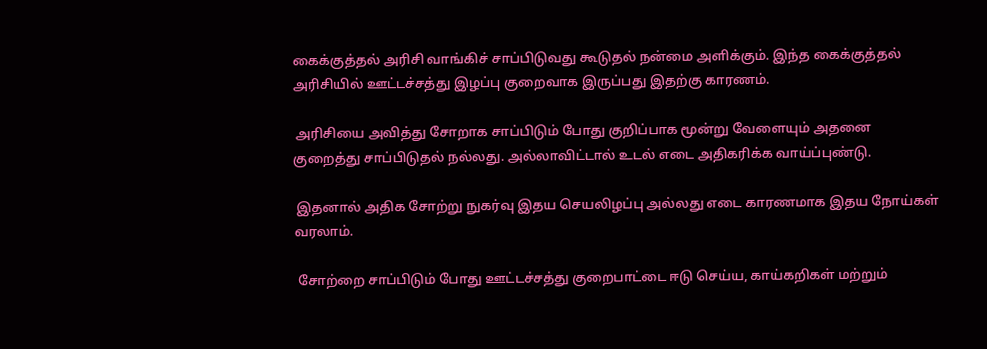கைக்குத்தல் அரிசி வாங்கிச் சாப்பிடுவது கூடுதல் நன்மை அளிக்கும். இந்த கைக்குத்தல் அரிசியில் ஊட்டச்சத்து இழப்பு குறைவாக இருப்பது இதற்கு காரணம்.

 அரிசியை அவித்து சோறாக சாப்பிடும் போது குறிப்பாக மூன்று வேளையும் அதனை குறைத்து சாப்பிடுதல் நல்லது. அல்லாவிட்டால் உடல் எடை அதிகரிக்க வாய்ப்புண்டு.

 இதனால் அதிக சோற்று நுகர்வு இதய செயலிழப்பு அல்லது எடை காரணமாக இதய நோய்கள் வரலாம்.

 சோற்றை சாப்பிடும் போது ஊட்டச்சத்து குறைபாட்டை ஈடு செய்ய, காய்கறிகள் மற்றும்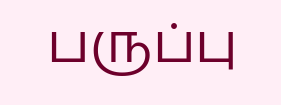பருப்பு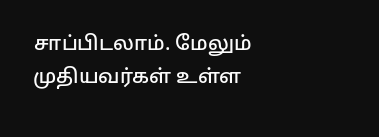சாப்பிடலாம். மேலும் முதியவர்கள் உள்ள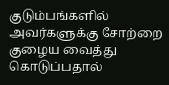குடும்பங்களில் அவர்களுக்கு சோற்றை குழைய வைத்து கொடுப்பதால்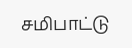சமிபாட்டு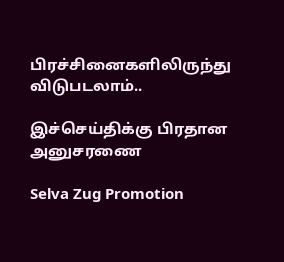பிரச்சினைகளிலிருந்து விடுபடலாம்..

இச்செய்திக்கு பிரதான அனுசரணை

Selva Zug Promotion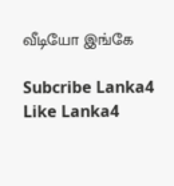வீடியோ இங்கே

Subcribe Lanka4
Like Lanka4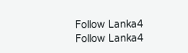Follow Lanka4
Follow Lanka4